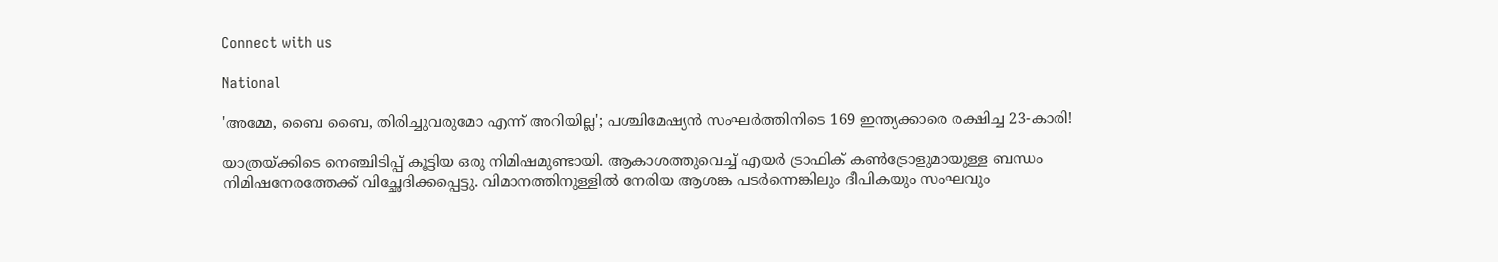Connect with us

National

'അമ്മേ, ബൈ ബൈ, തിരിച്ചുവരുമോ എന്ന് അറിയില്ല'; പശ്ചിമേഷ്യൻ സംഘർത്തിനിടെ 169 ഇന്ത്യക്കാരെ രക്ഷിച്ച 23-കാരി!

യാത്രയ്ക്കിടെ നെഞ്ചിടിപ്പ് കൂട്ടിയ ഒരു നിമിഷമുണ്ടായി. ആകാശത്തുവെച്ച് എയർ ട്രാഫിക് കൺട്രോളുമായുള്ള ബന്ധം നിമിഷനേരത്തേക്ക് വിച്ഛേദിക്കപ്പെട്ടു. വിമാനത്തിനുള്ളിൽ നേരിയ ആശങ്ക പടർന്നെങ്കിലും ദീപികയും സംഘവും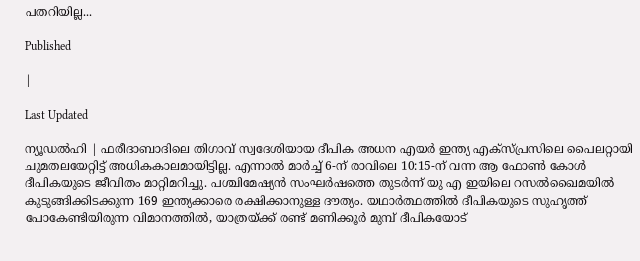പതറിയില്ല...

Published

|

Last Updated

ന്യൂഡൽഹി | ഫരീദാബാദിലെ തിഗാവ് സ്വദേശിയായ ദീപിക അധന എയർ ഇന്ത്യ എക്സ്പ്രസിലെ പൈലറ്റായി ചുമതലയേറ്റിട്ട് അധികകാലമായിട്ടില്ല. എന്നാൽ മാർച്ച് 6-ന് രാവിലെ 10:15-ന് വന്ന ആ ഫോൺ കോൾ ദീപികയുടെ ജീവിതം മാറ്റിമറിച്ചു. പശ്ചിമേഷ്യൻ സംഘർഷത്തെ തുടർന്ന് യു എ ഇയിലെ റസൽഖൈമയിൽ കുടുങ്ങിക്കിടക്കുന്ന 169 ഇന്ത്യക്കാരെ രക്ഷിക്കാനുള്ള ദൗത്യം. യഥാർത്ഥത്തിൽ ദീപികയുടെ സുഹൃത്ത് പോകേണ്ടിയിരുന്ന വിമാനത്തിൽ, യാത്രയ്ക്ക് രണ്ട് മണിക്കൂർ മുമ്പ് ദീപികയോട്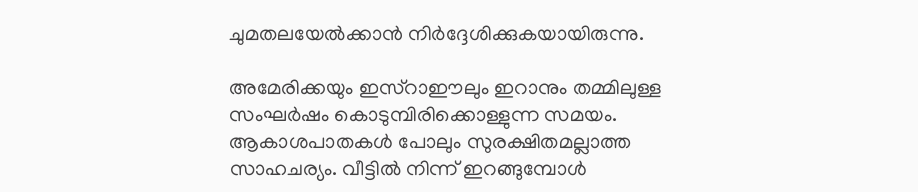ചുമതലയേൽക്കാൻ നിർദ്ദേശിക്കുകയായിരുന്നു.

അമേരിക്കയും ഇസ്റാഈലും ഇറാനും തമ്മിലുള്ള സംഘർഷം കൊടുമ്പിരിക്കൊള്ളുന്ന സമയം. ആകാശപാതകൾ പോലും സുരക്ഷിതമല്ലാത്ത സാഹചര്യം. വീട്ടിൽ നിന്ന് ഇറങ്ങുമ്പോൾ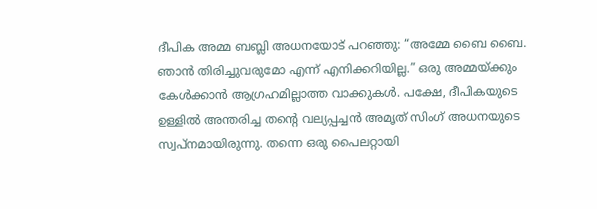ദീപിക അമ്മ ബബ്ലി അധനയോട് പറഞ്ഞു: “അമ്മേ ബൈ ബൈ. ഞാൻ തിരിച്ചുവരുമോ എന്ന് എനിക്കറിയില്ല.” ഒരു അമ്മയ്ക്കും കേൾക്കാൻ ആഗ്രഹമില്ലാത്ത വാക്കുകൾ. പക്ഷേ, ദീപികയുടെ ഉള്ളിൽ അന്തരിച്ച തന്റെ വല്യപ്പച്ചൻ അമൃത് സിംഗ് അധനയുടെ സ്വപ്നമായിരുന്നു. തന്നെ ഒരു പൈലറ്റായി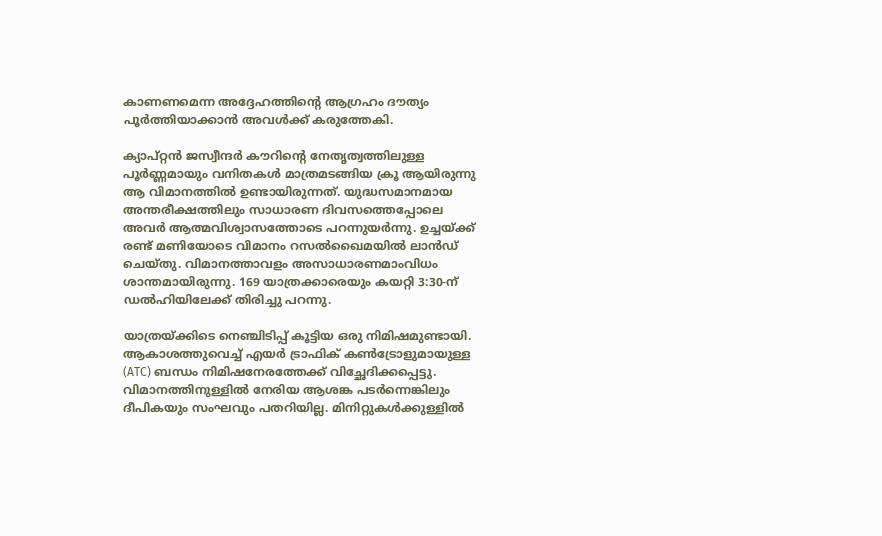കാണണമെന്ന അദ്ദേഹത്തിന്റെ ആഗ്രഹം ദൗത്യം പൂർത്തിയാക്കാൻ അവൾക്ക് കരുത്തേകി.

ക്യാപ്റ്റൻ ജസ്വീന്ദർ കൗറിന്റെ നേതൃത്വത്തിലുള്ള പൂർണ്ണമായും വനിതകൾ മാത്രമടങ്ങിയ ക്രൂ ആയിരുന്നു ആ വിമാനത്തിൽ ഉണ്ടായിരുന്നത്. യുദ്ധസമാനമായ അന്തരീക്ഷത്തിലും സാധാരണ ദിവസത്തെപ്പോലെ അവർ ആത്മവിശ്വാസത്തോടെ പറന്നുയർന്നു. ഉച്ചയ്ക്ക് രണ്ട് മണിയോടെ വിമാനം റസൽഖൈമയിൽ ലാൻഡ് ചെയ്തു. വിമാനത്താവളം അസാധാരണമാംവിധം ശാന്തമായിരുന്നു. 169 യാത്രക്കാരെയും കയറ്റി 3:30-ന് ഡൽഹിയിലേക്ക് തിരിച്ചു പറന്നു.

യാത്രയ്ക്കിടെ നെഞ്ചിടിപ്പ് കൂട്ടിയ ഒരു നിമിഷമുണ്ടായി. ആകാശത്തുവെച്ച് എയർ ട്രാഫിക് കൺട്രോളുമായുള്ള (ATC) ബന്ധം നിമിഷനേരത്തേക്ക് വിച്ഛേദിക്കപ്പെട്ടു. വിമാനത്തിനുള്ളിൽ നേരിയ ആശങ്ക പടർന്നെങ്കിലും ദീപികയും സംഘവും പതറിയില്ല. മിനിറ്റുകൾക്കുള്ളിൽ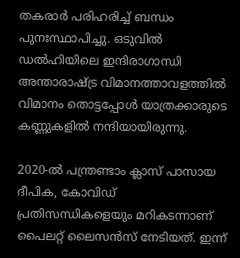തകരാർ പരിഹരിച്ച് ബന്ധം പുനഃസ്ഥാപിച്ചു. ഒടുവിൽ ഡൽഹിയിലെ ഇന്ദിരാഗാന്ധി അന്താരാഷ്ട്ര വിമാനത്താവളത്തിൽ വിമാനം തൊട്ടപ്പോൾ യാത്രക്കാരുടെ കണ്ണുകളിൽ നന്ദിയായിരുന്നു.

2020-ൽ പന്ത്രണ്ടാം ക്ലാസ് പാസായ ദീപിക, കോവിഡ് പ്രതിസന്ധികളെയും മറികടന്നാണ് പൈലറ്റ് ലൈസൻസ് നേടിയത്. ഇന്ന്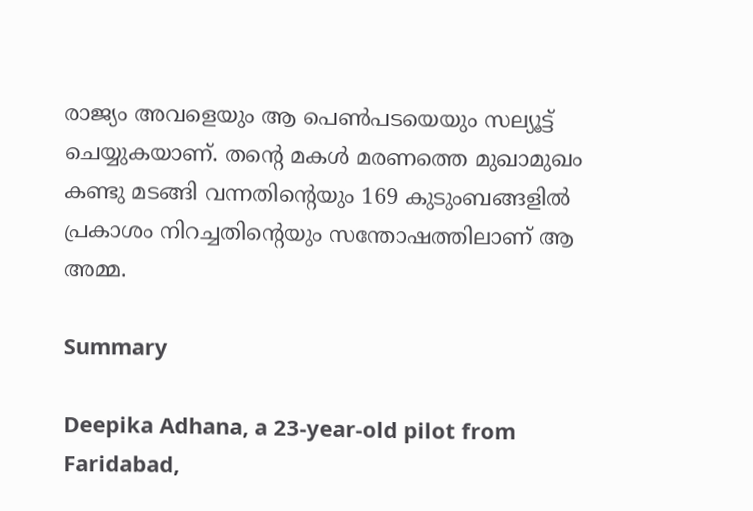രാജ്യം അവളെയും ആ പെൺപടയെയും സല്യൂട്ട് ചെയ്യുകയാണ്. തന്റെ മകൾ മരണത്തെ മുഖാമുഖം കണ്ടു മടങ്ങി വന്നതിന്റെയും 169 കുടുംബങ്ങളിൽ പ്രകാശം നിറച്ചതിന്റെയും സന്തോഷത്തിലാണ് ആ അമ്മ.

Summary

Deepika Adhana, a 23-year-old pilot from Faridabad,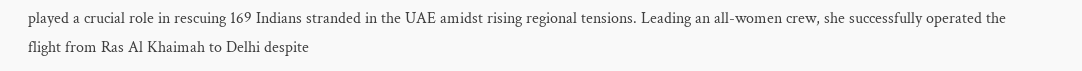played a crucial role in rescuing 169 Indians stranded in the UAE amidst rising regional tensions. Leading an all-women crew, she successfully operated the flight from Ras Al Khaimah to Delhi despite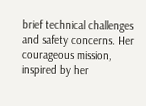brief technical challenges and safety concerns. Her courageous mission, inspired by her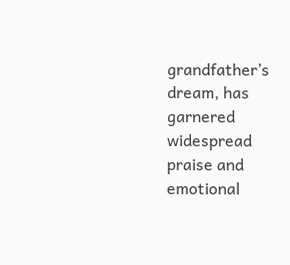grandfather’s dream, has garnered widespread praise and emotional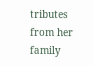tributes from her family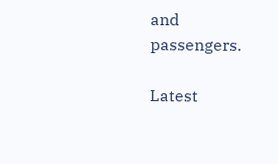and passengers.

Latest